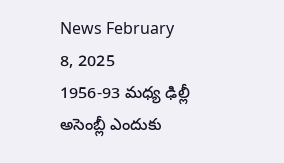News February 8, 2025
1956-93 మధ్య ఢిల్లీ అసెంబ్లీ ఎందుకు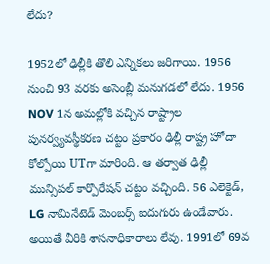లేదు?

1952లో ఢిల్లీకి తొలి ఎన్నికలు జరిగాయి. 1956 నుంచి 93 వరకు అసెంబ్లీ మనుగడలో లేదు. 1956 NOV 1న అమల్లోకి వచ్చిన రాష్ట్రాల పునర్వ్యవస్థీకరణ చట్టం ప్రకారం ఢిల్లీ రాష్ట్ర హోదా కోల్పోయి UTగా మారింది. ఆ తర్వాత ఢిల్లీ మున్సిపల్ కార్పొరేషన్ చట్టం వచ్చింది. 56 ఎలెక్టెడ్, LG నామినేటెడ్ మెంబర్స్ ఐదుగురు ఉండేవారు. అయితే వీరికి శాసనాధికారాలు లేవు. 1991లో 69వ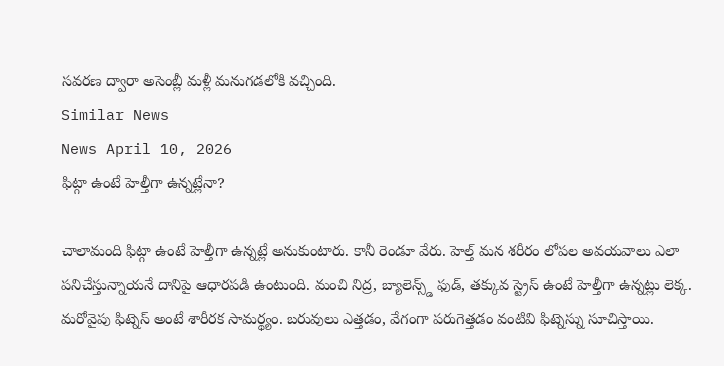సవరణ ద్వారా అసెంబ్లీ మళ్లీ మనుగడలోకి వచ్చింది.
Similar News
News April 10, 2026
ఫిట్గా ఉంటే హెల్తీగా ఉన్నట్లేనా?

చాలామంది ఫిట్గా ఉంటే హెల్తీగా ఉన్నట్లే అనుకుంటారు. కానీ రెండూ వేరు. హెల్త్ మన శరీరం లోపల అవయవాలు ఎలా పనిచేస్తున్నాయనే దానిపై ఆధారపడి ఉంటుంది. మంచి నిద్ర, బ్యాలెన్స్డ్ ఫుడ్, తక్కువ స్ట్రెస్ ఉంటే హెల్తీగా ఉన్నట్లు లెక్క. మరోవైపు ఫిట్నెస్ అంటే శారీరక సామర్థ్యం. బరువులు ఎత్తడం, వేగంగా పరుగెత్తడం వంటివి ఫిట్నెస్ను సూచిస్తాయి.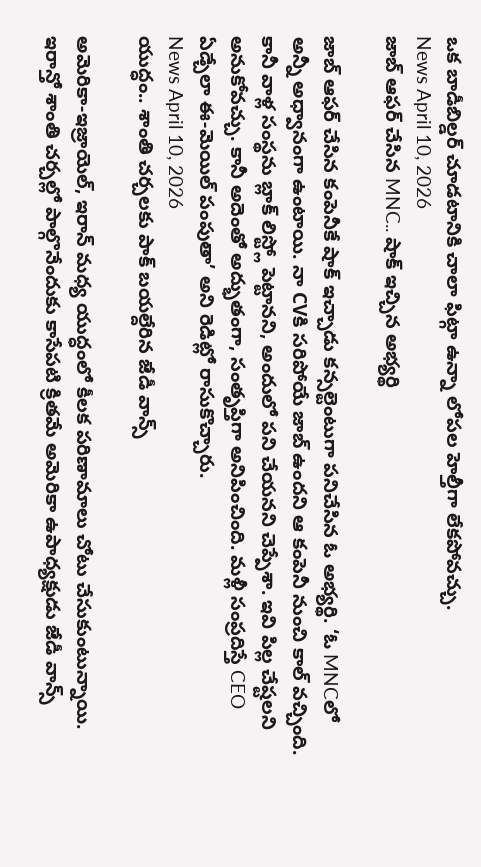ఒక బాడీబిల్డర్ చూడటానికి చాలా ఫిట్గా ఉన్నా లోపల హెల్తీగా లేకపోవచ్చు.
News April 10, 2026
జాబ్ ఆఫర్ చేసిన MNC.. షాక్ ఇచ్చిన అభ్యర్థి

జాబ్ ఆఫర్ చేసిన కంపెనీకే షాక్ ఇచ్చాడు కన్సల్టెంటుగా పనిచేసిన ఓ అభ్యర్థి. ‘ఓ MNCలో అన్నీ అధ్వానంగా ఉంటాయి. నా CVకి సరిపోయే జాబ్ ఉందని ఆ కంపెనీ నుంచి కాల్ వచ్చింది. కానీ వాళ్ల సంస్థను బ్లాక్ లిస్ట్లో పెట్టానని, అందులో పని చేయనని చెప్పేశా. ఇవి పిల్ల చేష్టలని అనుకోవచ్చు. కానీ అదెంతో అద్భుతంగా, సంతృప్తిగా అనిపించింది. మళ్లీ సంప్రదిస్తే CEO ఏడ్చేలా ఈ-మెయిల్ పంపుతా’ అని రెడిట్లో రాసుకొచ్చారు.
News April 10, 2026
యుద్ధం.. శాంతి చర్చలకు పాక్ బయల్దేరిన జేడీ వాన్స్

అమెరికా-ఇజ్రాయెల్, ఇరాన్ మధ్య యుద్ధంలో కీలక పరిణామాలు చోటు చేసుకుంటున్నాయి. ఇరాన్తో శాంతి చర్చల్లో పాల్గొనేందుకు కాసేపటి క్రితమే అమెరికా ఉపాధ్యక్షుడు జేడీ వాన్స్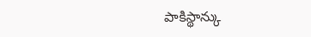పాకిస్థాన్కు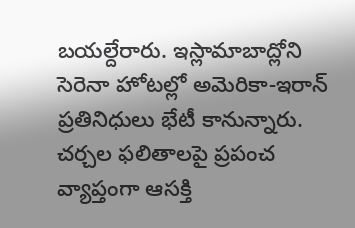బయల్దేరారు. ఇస్లామాబాద్లోని సెరెనా హోటల్లో అమెరికా-ఇరాన్ ప్రతినిధులు భేటీ కానున్నారు. చర్చల ఫలితాలపై ప్రపంచ వ్యాప్తంగా ఆసక్తి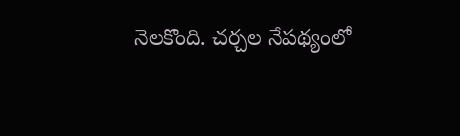నెలకొంది. చర్చల నేపథ్యంలో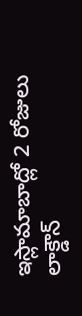ఇస్లామాబాద్లో 2 రోజులు లాక్డౌన్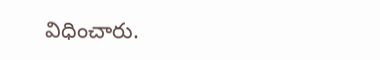విధించారు.